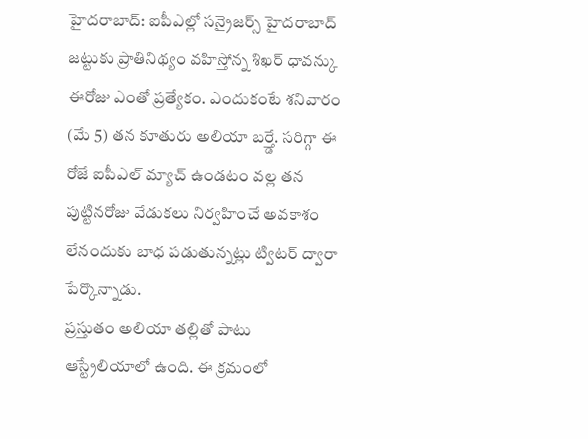హైదరాబాద్: ఐపీఎల్లో సన్రైజర్స్ హైదరాబాద్ జట్టుకు ప్రాతినిథ్యం వహిస్తోన్న శిఖర్ ధావన్కు ఈరోజు ఎంతో ప్రత్యేకం. ఎందుకంటే శనివారం (మే 5) తన కూతురు అలియా బర్త్డే. సరిగ్గా ఈ రోజే ఐపీఎల్ మ్యాచ్ ఉండటం వల్ల తన పుట్టినరోజు వేడుకలు నిర్వహించే అవకాశం లేనందుకు బాధ పడుతున్నట్లు ట్విటర్ ద్వారా పేర్కొన్నాడు.
ప్రస్తుతం అలియా తల్లితో పాటు ఆస్ట్రేలియాలో ఉంది. ఈ క్రమంలో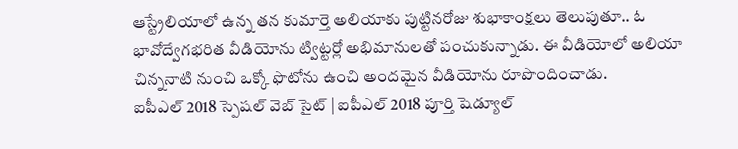ఆస్ట్రేలియాలో ఉన్న తన కుమార్తె అలియాకు పుట్టినరోజు శుభాకాంక్షలు తెలుపుతూ.. ఓ భావోద్వేగభరిత వీడియోను ట్విట్టర్లో అభిమానులతో పంచుకున్నాడు. ఈ వీడియోలో అలియా చిన్ననాటి నుంచి ఒక్కో ఫొటోను ఉంచి అందమైన వీడియోను రూపొందించాడు.
ఐపీఎల్ 2018 స్పెషల్ వెబ్ సైట్ | ఐపీఎల్ 2018 పూర్తి షెడ్యూల్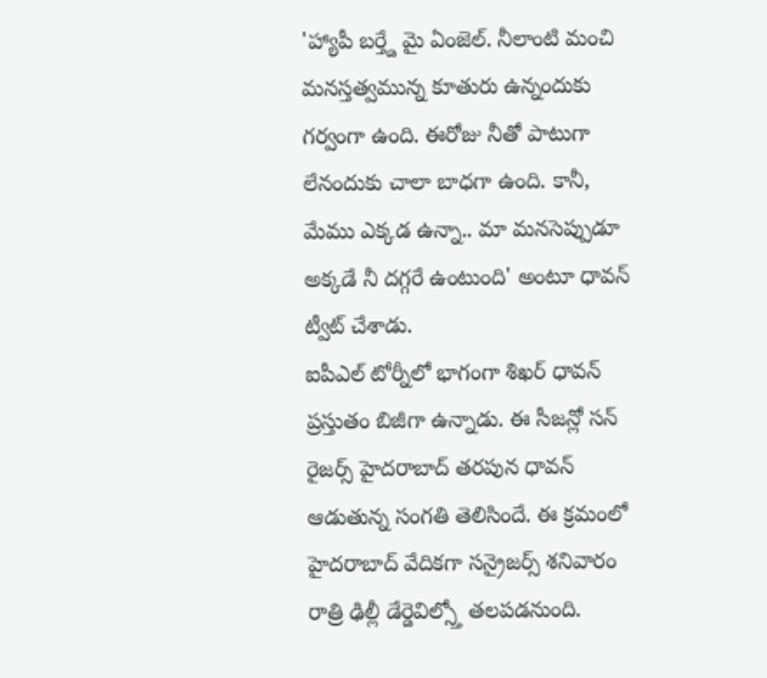'హ్యాపీ బర్త్డే మై ఏంజెల్. నీలాంటి మంచి మనస్తత్వమున్న కూతురు ఉన్నందుకు గర్వంగా ఉంది. ఈరోజు నీతో పాటుగా లేనందుకు చాలా బాధగా ఉంది. కానీ, మేము ఎక్కడ ఉన్నా.. మా మనసెప్పుడూ అక్కడే నీ దగ్గరే ఉంటుంది' అంటూ ధావన్ ట్వీట్ చేశాడు.
ఐపీఎల్ టోర్నీలో భాగంగా శిఖర్ ధావన్ ప్రస్తుతం బిజీగా ఉన్నాడు. ఈ సీజన్లో సన్ రైజర్స్ హైదరాబాద్ తరపున ధావన్ ఆడుతున్న సంగతి తెలిసిందే. ఈ క్రమంలో హైదరాబాద్ వేదికగా సన్రైజర్స్ శనివారం రాత్రి ఢిల్లీ డేర్డెవిల్స్తో తలపడనుంది.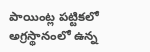పాయింట్ల పట్టికలో అగ్రస్థానంలో ఉన్న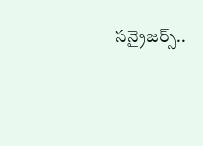సన్రైజర్స్..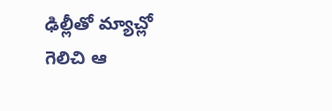ఢిల్లీతో మ్యాచ్లో గెలిచి ఆ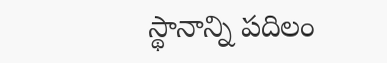స్థానాన్ని పదిలం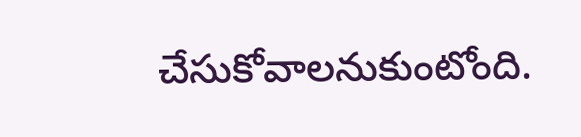చేసుకోవాలనుకుంటోంది.